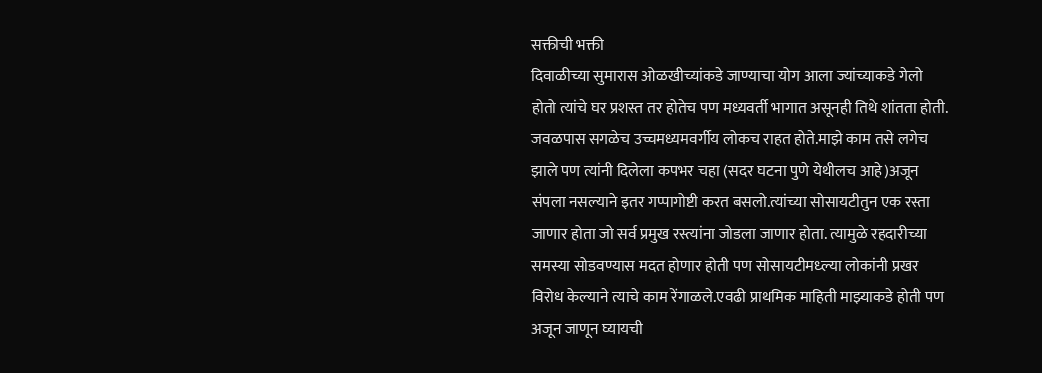सक्तीची भक्ती
दिवाळीच्या सुमारास ओळखीच्यांकडे जाण्याचा योग आला ज्यांच्याकडे गेलो होतो त्यांचे घर प्रशस्त तर होतेच पण मध्यवर्ती भागात असूनही तिथे शांतता होती. जवळपास सगळेच उच्चमध्यमवर्गीय लोकच राहत होते.माझे काम तसे लगेच झाले पण त्यांनी दिलेला कपभर चहा (सदर घटना पुणे येथीलच आहे)अजून संपला नसल्याने इतर गप्पागोष्टी करत बसलो.त्यांच्या सोसायटीतुन एक रस्ता जाणार होता जो सर्व प्रमुख रस्त्यांना जोडला जाणार होता. त्यामुळे रहदारीच्या समस्या सोडवण्यास मदत होणार होती पण सोसायटीमध्ल्या लोकांनी प्रखर विरोध केल्याने त्याचे काम रेंगाळले.एवढी प्राथमिक माहिती माझ्याकडे होती पण अजून जाणून घ्यायची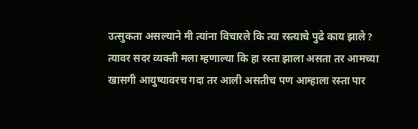उत्सुकता असल्याने मी त्यांना विचारले कि त्या रस्त्याचे पुढे काय झाले? त्यावर सदर व्यक्ती मला म्हणाल्या कि हा रस्ता झाला असता तर आमच्या खासगी आयुष्यावरच गदा तर आली असतीच पण आम्हाला रस्ता पार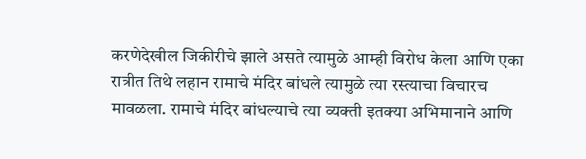करणेदेखील जिकीरीचे झाले असते त्यामुळे आम्ही विरोध केला आणि एका रात्रीत तिथे लहान रामाचे मंदिर बांधले त्यामुळे त्या रस्त्याचा विचारच मावळला. रामाचे मंदिर बांधल्याचे त्या व्यक्ती इतक्या अभिमानाने आणि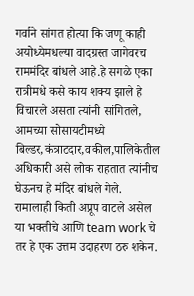गर्वाने सांगत होत्या कि जणू काही अयोध्येमधल्या वादग्रस्त जागेवरच राममंदिर बांधले आहे.हे सगळे एका रात्रीमधे कसे काय शक्य झाले हे विचारले असता त्यांनी सांगितले, आमच्या सोसायटीमध्ये बिल्डर,कंत्राटदार,वकील,पालिकेतील अधिकारी असे लोक राहतात त्यांनीच घेऊनच हे मंदिर बांधले गेले. रामालाही किती अप्रूप वाटले असेल या भक्तीचे आणि team work चे तर हे एक उत्तम उदाहरण ठरु शकेन.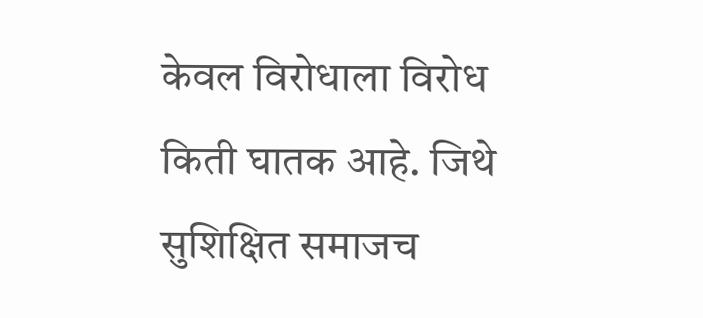केवल विरोधाला विरोध किती घातक आहे. जिथे सुशिक्षित समाजच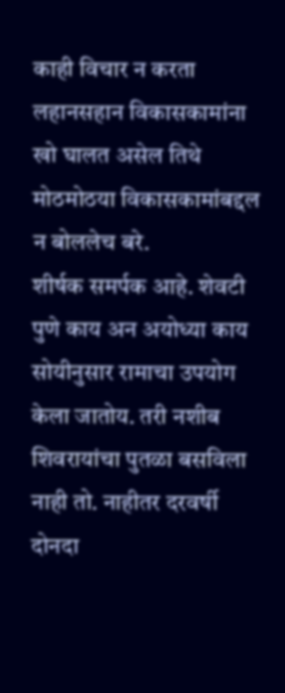काही विचार न करता लहानसहान विकासकामांना खो घालत असेल तिथे मोठमोठया विकासकामांबद्दल न बोललेच बरे.
शीर्षक समर्पक आहे. शेवटी पुणे काय अन अयोध्या काय सोयीनुसार रामाचा उपयोग केला जातोय. तरी नशीब शिवरायांचा पुतळा बसविला नाही तो. नाहीतर दरवर्षी दोनदा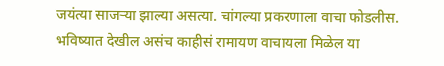जयंत्या साजऱ्या झाल्या असत्या. चांगल्या प्रकरणाला वाचा फोडलीस. भविष्यात देखील असंच काहीसं रामायण वाचायला मिळेल या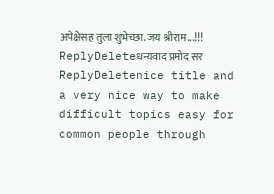अपेक्षेसह तुला शुभेच्छा. जय श्रीराम...!!!
ReplyDeleteधन्यवाद प्रमोद सर
ReplyDeletenice title and a very nice way to make difficult topics easy for common people through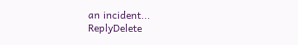an incident...
ReplyDelete